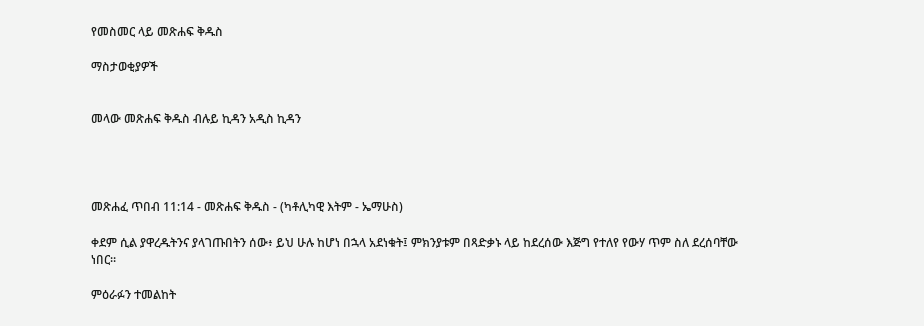የመስመር ላይ መጽሐፍ ቅዱስ

ማስታወቂያዎች


መላው መጽሐፍ ቅዱስ ብሉይ ኪዳን አዲስ ኪዳን




መጽሐፈ ጥበብ 11:14 - መጽሐፍ ቅዱስ - (ካቶሊካዊ እትም - ኤማሁስ)

ቀደም ሲል ያዋረዱትንና ያላገጡበትን ሰው፥ ይህ ሁሉ ከሆነ በኋላ አደነቁት፤ ምክንያቱም በጻድቃኑ ላይ ከደረሰው እጅግ የተለየ የውሃ ጥም ስለ ደረሰባቸው ነበር።

ምዕራፉን ተመልከት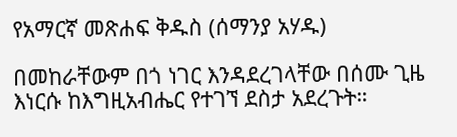የአማርኛ መጽሐፍ ቅዱስ (ሰማንያ አሃዱ)

በመከራቸውም በጎ ነገር እንዳደረገላቸው በሰሙ ጊዜ እነርሱ ከእግዚአብሔር የተገኘ ደስታ አደረጉት።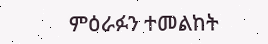ምዕራፉን ተመልከት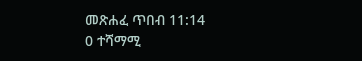መጽሐፈ ጥበብ 11:14
0 ተሻማሚ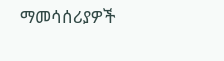ማመሳሰሪያዎች